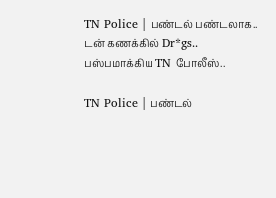TN Police | பண்டல் பண்டலாக.. டன் கணக்கில் Dr*gs.. பஸ்பமாக்கிய TN போலீஸ்..

TN Police | பண்டல்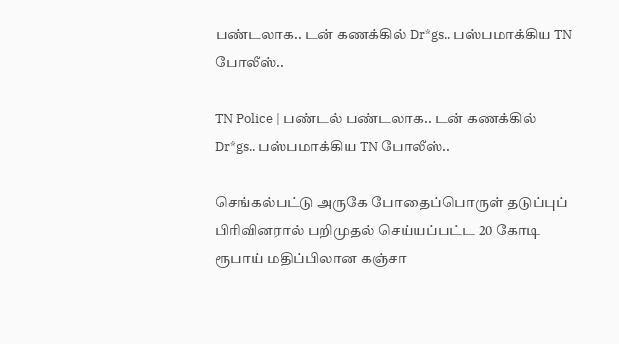பண்டலாக.. டன் கணக்கில் Dr*gs.. பஸ்பமாக்கிய TN போலீஸ்..

TN Police | பண்டல் பண்டலாக.. டன் கணக்கில் Dr*gs.. பஸ்பமாக்கிய TN போலீஸ்..

செங்கல்பட்டு அருகே போதைப்பொருள் தடுப்புப் பிரிவினரால் பறிமுதல் செய்யப்பட்ட 20 கோடி ரூபாய் மதிப்பிலான கஞ்சா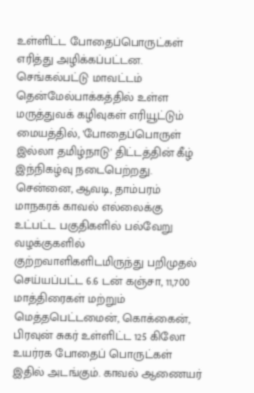உள்ளிட்ட போதைப்பொருட்கள் எரித்து அழிக்கப்பட்டன. செங்கல்பட்டு மாவட்டம் தென்மேல்பாக்கத்தில் உள்ள மருத்துவக் கழிவுகள் எரியூட்டும் மையத்தில், 'போதைப்பொருள் இல்லா தமிழ்நாடு' திட்டத்தின் கீழ் இந்நிகழ்வு நடைபெற்றது. சென்னை, ஆவடி, தாம்பரம் மாநகரக் காவல் எல்லைக்கு உட்பட்ட பகுதிகளில் பல்வேறு வழக்குகளில் குற்றவாளிகளிடமிருந்து பறிமுதல் செய்யப்பட்ட 6.6 டன் கஞ்சா, 11,700 மாத்திரைகள் மற்றும் மெத்தபெட்டமைன், கொக்கைன், பிரவுன் சுகர் உள்ளிட்ட 125 கிலோ உயர்ரக போதைப் பொருட்கள் இதில் அடங்கும். காவல் ஆணையர்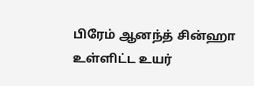பிரேம் ஆனந்த் சின்ஹா உள்ளிட்ட உயர்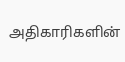அதிகாரிகளின்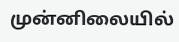முன்னிலையில்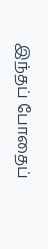இந்தப் போதைப்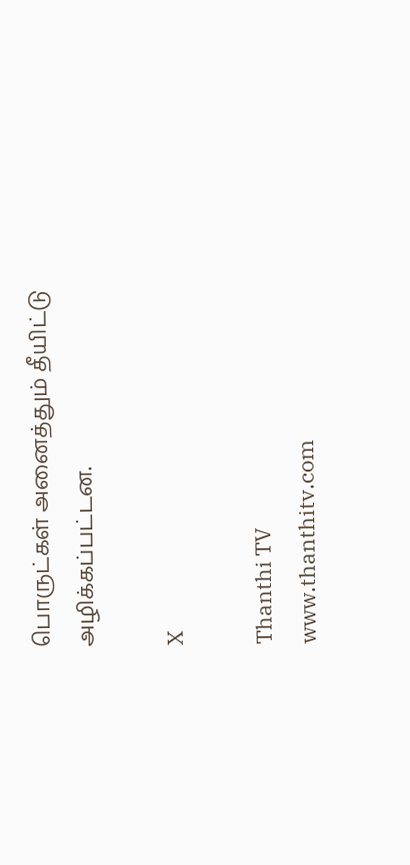பொருட்கள் அனைத்தும் தீயிட்டு அழிக்கப்பட்டன.

X

Thanthi TV
www.thanthitv.com